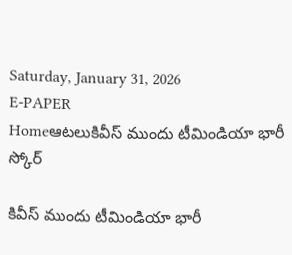Saturday, January 31, 2026
E-PAPER
Homeఆటలుకివీస్ ముందు టీమిండియా భారీ స్కోర్

కివీస్ ముందు టీమిండియా భారీ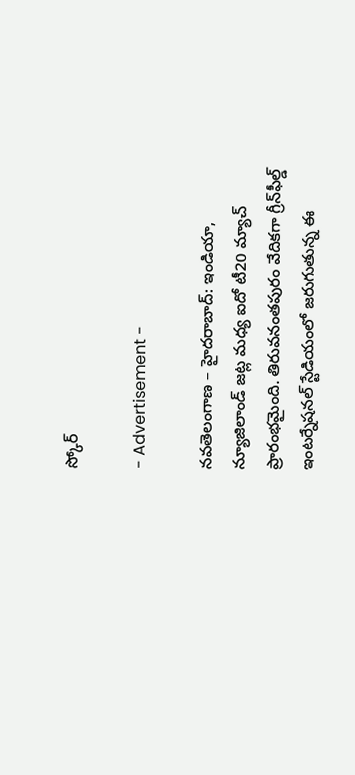స్కోర్

- Advertisement -

నవతెలంగాణ – హైదరాబాద్: ఇండియా, న్యూజిలాండ్ జట్ల మధ్య ఐదో టీ20 మ్యాచ్ ప్రారంభమైంది. తిరువనంతపురం వేదికగా గ్రీన్‌ఫీల్డ్ ఇంటర్నేషనల్ స్టేడియంలో జరుగుతున్న ఈ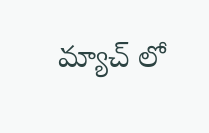మ్యాచ్ లో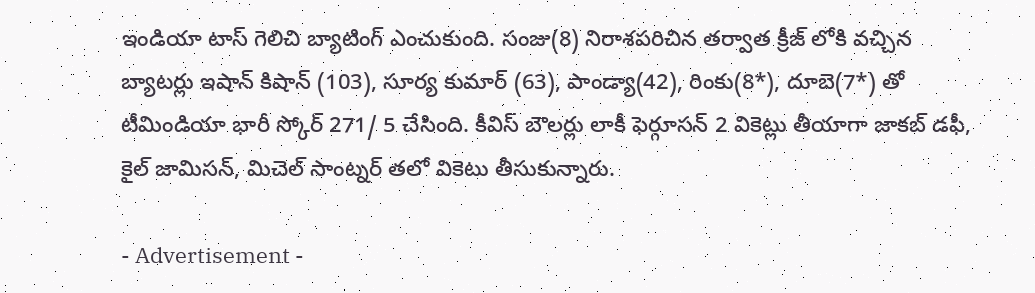ఇండియా టాస్ గెలిచి బ్యాటింగ్ ఎంచుకుంది. సంజు(8) నిరాశపరిచిన తర్వాత క్రీజ్ లోకి వచ్చిన బ్యాటర్లు ఇషాన్ కిషాన్ (103), సూర్య కుమార్ (63), పాండ్యా(42), రింకు(8*), దూబె(7*) తో టీమిండియా భారీ స్కోర్ 271/ 5 చేసింది. కీవిస్ బౌలర్లు లాకీ ఫెర్గూసన్ 2 వికెట్లు తీయాగా జాకబ్ డఫీ, కైల్ జామిసన్, మిచెల్ సాంట్నర్ తలో వికెటు తీసుకున్నారు.

- Advertisement -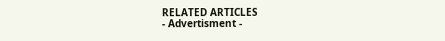RELATED ARTICLES
- Advertisment -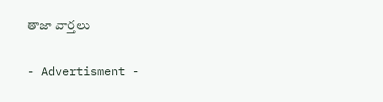తాజా వార్తలు

- Advertisment -